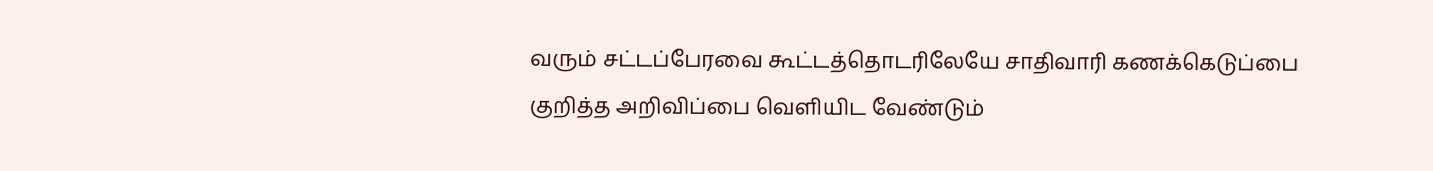வரும் சட்டப்பேரவை கூட்டத்தொடரிலேயே சாதிவாரி கணக்கெடுப்பை குறித்த அறிவிப்பை வெளியிட வேண்டும்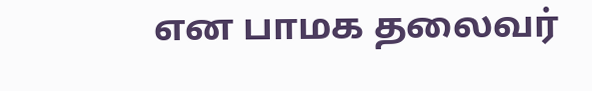என பாமக தலைவர்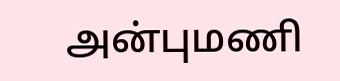அன்புமணி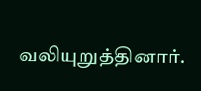வலியுறுத்தினார்.